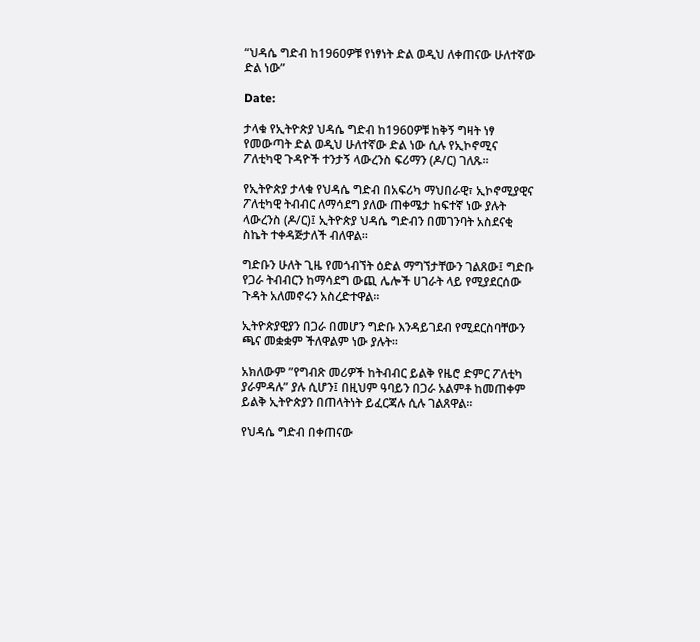“ህዳሴ ግድብ ከ1960ዎቹ የነፃነት ድል ወዲህ ለቀጠናው ሁለተኛው ድል ነው”

Date:

ታላቁ የኢትዮጵያ ህዳሴ ግድብ ከ1960ዎቹ ከቅኝ ግዛት ነፃ የመውጣት ድል ወዲህ ሁለተኛው ድል ነው ሲሉ የኢኮኖሚና ፖለቲካዊ ጉዳዮች ተንታኝ ላውረንስ ፍሪማን (ዶ/ር) ገለጹ፡፡

የኢትዮጵያ ታላቁ የህዳሴ ግድብ በአፍሪካ ማህበራዊ፣ ኢኮኖሚያዊና ፖለቲካዊ ትብብር ለማሳደግ ያለው ጠቀሜታ ከፍተኛ ነው ያሉት ላውረንስ (ዶ/ር)፤ ኢትዮጵያ ህዳሴ ግድብን በመገንባት አስደናቂ ስኬት ተቀዳጅታለች ብለዋል፡፡

ግድቡን ሁለት ጊዜ የመጎብኘት ዕድል ማግኘታቸውን ገልጸው፤ ግድቡ የጋራ ትብብርን ከማሳደግ ውጪ ሌሎች ሀገራት ላይ የሚያደርሰው ጉዳት አለመኖሩን አስረድተዋል፡፡

ኢትዮጵያዊያን በጋራ በመሆን ግድቡ እንዳይገደብ የሚደርስባቸውን ጫና መቋቋም ችለዋልም ነው ያሉት፡፡

አክለውም ”የግብጽ መሪዎች ከትብብር ይልቅ የዜሮ ድምር ፖለቲካ ያራምዳሉ” ያሉ ሲሆን፤ በዚህም ዓባይን በጋራ አልምቶ ከመጠቀም ይልቅ ኢትዮጵያን በጠላትነት ይፈርጃሉ ሲሉ ገልጸዋል፡፡

የህዳሴ ግድብ በቀጠናው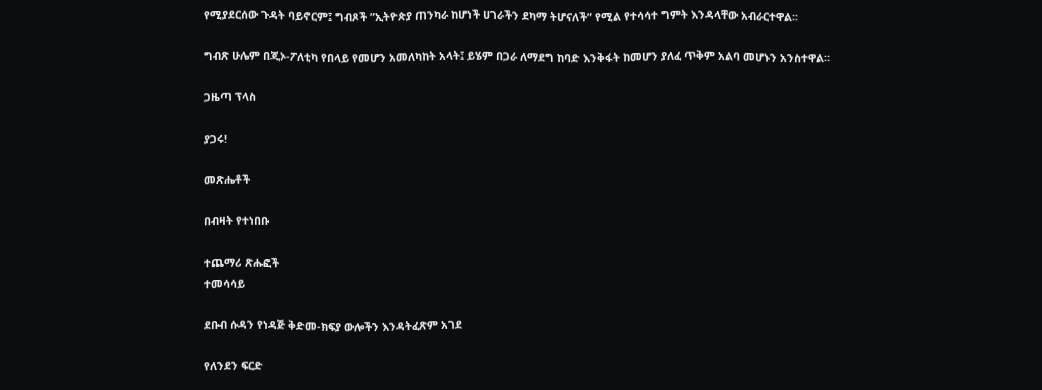የሚያደርሰው ጉዳት ባይኖርም፤ ግብጾች ”ኢትዮጵያ ጠንካራ ከሆነች ሀገራችን ደካማ ትሆናለች” የሚል የተሳሳተ ግምት እንዳላቸው አብራርተዋል፡፡

ግብጽ ሁሌም በጂኦ-ፖለቲካ የበላይ የመሆን አመለካከት አላት፤ ይሄም በጋራ ለማደግ ከባድ እንቅፋት ከመሆን ያለፈ ጥቅም አልባ መሆኑን አንስተዋል።

ጋዜጣ ፕላስ

ያጋሩ!

መጽሔቶች

በብዛት የተነበቡ

ተጨማሪ ጽሑፎች
ተመሳሳይ

ደቡብ ሱዳን የነዳጅ ቅድመ-ክፍያ ውሎችን እንዳትፈጽም አገደ

የለንደን ፍርድ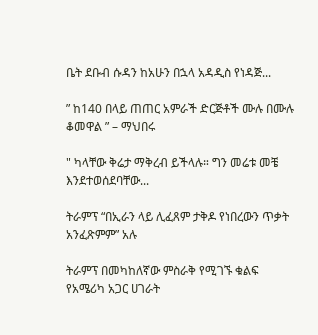ቤት ደቡብ ሱዳን ከአሁን በኋላ አዳዲስ የነዳጅ...

” ከ140 በላይ ጠጠር አምራች ድርጅቶች ሙሉ በሙሉ ቆመዋል ” – ማህበሩ

" ካላቸው ቅሬታ ማቅረብ ይችላሉ። ግን መሬቱ መቼ እንደተወሰደባቸው...

ትራምፕ “በኢራን ላይ ሊፈጸም ታቅዶ የነበረውን ጥቃት አንፈጽምም” አሉ

ትራምፕ በመካከለኛው ምስራቅ የሚገኙ ቁልፍ የአሜሪካ አጋር ሀገራት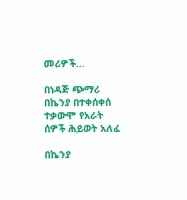መሪዎች...

በነዳጅ ጭማሪ በኬንያ በተቀሰቀሰ ተቃውሞ የአራት ሰዎች ሕይወት አለፈ

በኬንያ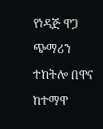የነዳጅ ዋጋ ጭማሪን ተከትሎ በዋና ከተማዋ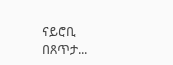ናይሮቢ በጸጥታ...